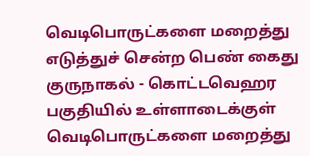வெடிபொருட்களை மறைத்து எடுத்துச் சென்ற பெண் கைது
குருநாகல் - கொட்டவெஹர பகுதியில் உள்ளாடைக்குள் வெடிபொருட்களை மறைத்து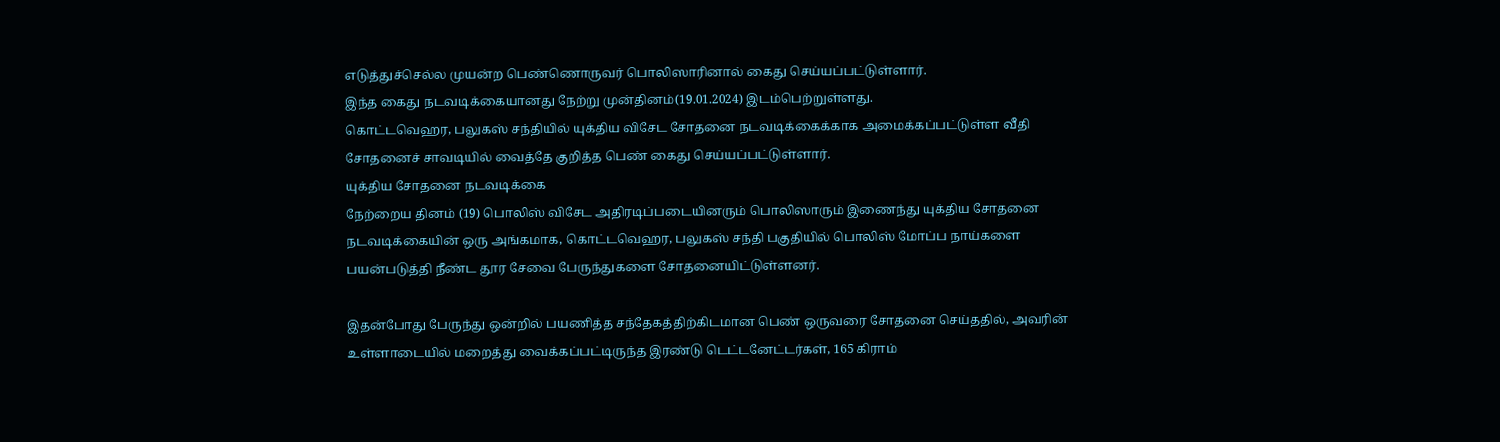எடுத்துச்செல்ல முயன்ற பெண்ணொருவர் பொலிஸாரினால் கைது செய்யப்பட்டுள்ளார்.
இந்த கைது நடவடிக்கையானது நேற்று முன்தினம்(19.01.2024) இடம்பெற்றுள்ளது.
கொட்டவெஹர, பலுகஸ் சந்தியில் யுக்திய விசேட சோதனை நடவடிக்கைக்காக அமைக்கப்பட்டுள்ள வீதி சோதனைச் சாவடியில் வைத்தே குறித்த பெண் கைது செய்யப்பட்டுள்ளார்.
யுக்திய சோதனை நடவடிக்கை
நேற்றைய தினம் (19) பொலிஸ் விசேட அதிரடிப்படையினரும் பொலிஸாரும் இணைந்து யுக்திய சோதனை நடவடிக்கையின் ஒரு அங்கமாக, கொட்டவெஹர, பலுகஸ் சந்தி பகுதியில் பொலிஸ் மோப்ப நாய்களை பயன்படுத்தி நீண்ட தூர சேவை பேருந்துகளை சோதனையிட்டுள்ளனர்.

இதன்போது பேருந்து ஒன்றில் பயணித்த சந்தேகத்திற்கிடமான பெண் ஒருவரை சோதனை செய்ததில், அவரின் உள்ளாடையில் மறைத்து வைக்கப்பட்டிருந்த இரண்டு டெட்டனேட்டர்கள், 165 கிராம்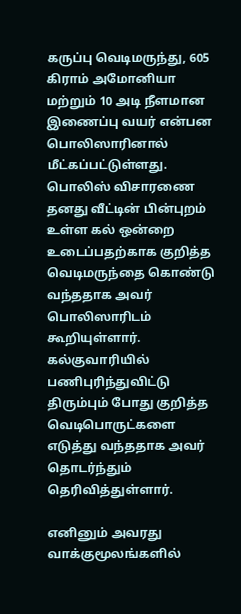கருப்பு வெடிமருந்து, 605 கிராம் அமோனியா மற்றும் 10 அடி நீளமான இணைப்பு வயர் என்பன பொலிஸாரினால் மீட்கப்பட்டுள்ளது.
பொலிஸ் விசாரணை
தனது வீட்டின் பின்புறம் உள்ள கல் ஒன்றை உடைப்பதற்காக குறித்த வெடிமருந்தை கொண்டு வந்ததாக அவர் பொலிஸாரிடம் கூறியுள்ளார்.
கல்குவாரியில் பணிபுரிந்துவிட்டு திரும்பும் போது குறித்த வெடிபொருட்களை எடுத்து வந்ததாக அவர் தொடர்ந்தும் தெரிவித்துள்ளார்.

எனினும் அவரது வாக்குமூலங்களில்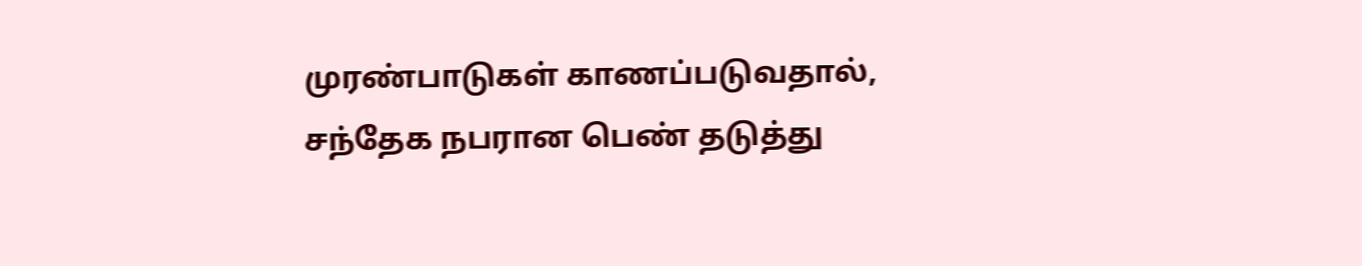முரண்பாடுகள் காணப்படுவதால், சந்தேக நபரான பெண் தடுத்து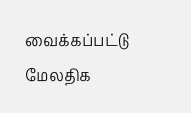வைக்கப்பட்டு மேலதிக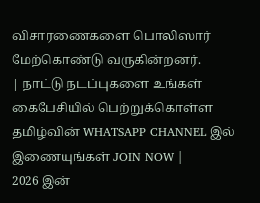விசாரணைகளை பொலிஸார் மேற்கொண்டு வருகின்றனர்.
| நாட்டு நடப்புகளை உங்கள் கைபேசியில் பெற்றுக்கொள்ள தமிழ்வின் WHATSAPP CHANNEL இல் இணையுங்கள் JOIN NOW |
2026 இன்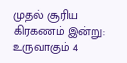முதல் சூரிய கிரகணம் இன்று: உருவாகும் 4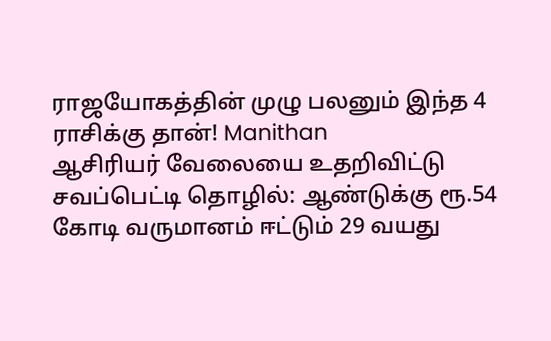ராஜயோகத்தின் முழு பலனும் இந்த 4 ராசிக்கு தான்! Manithan
ஆசிரியர் வேலையை உதறிவிட்டு சவப்பெட்டி தொழில்: ஆண்டுக்கு ரூ.54 கோடி வருமானம் ஈட்டும் 29 வயது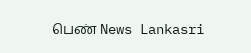பெண் News Lankasri